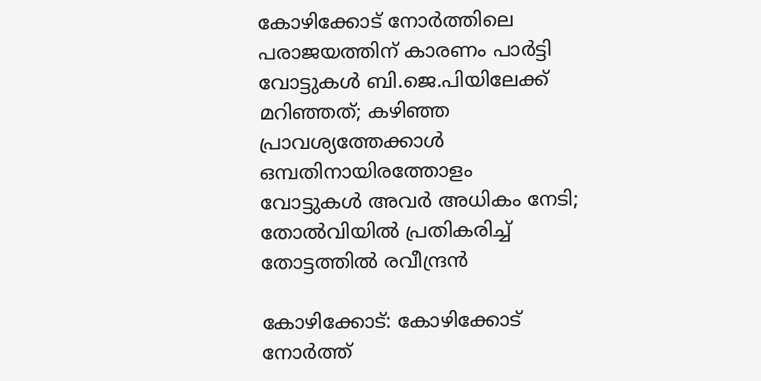കോഴിക്കോട് നോര്‍ത്തിലെ പരാജയത്തിന് കാരണം പാര്‍ട്ടി വോട്ടുകള്‍ ബി.ജെ.പിയിലേക്ക് മറിഞ്ഞത്; കഴിഞ്ഞ പ്രാവശ്യത്തേക്കാള്‍ ഒമ്പതിനായിരത്തോളം വോട്ടുകള്‍ അവര്‍ അധികം നേടി; തോൽ‌വിയിൽ പ്രതികരിച്ച് തോട്ടത്തില്‍ രവീന്ദ്രന്‍

കോഴിക്കോട്: കോഴിക്കോട് നോര്‍ത്ത്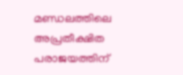മണ്ഡലത്തിലെ അപ്രതീക്ഷിത പരാജയത്തിന്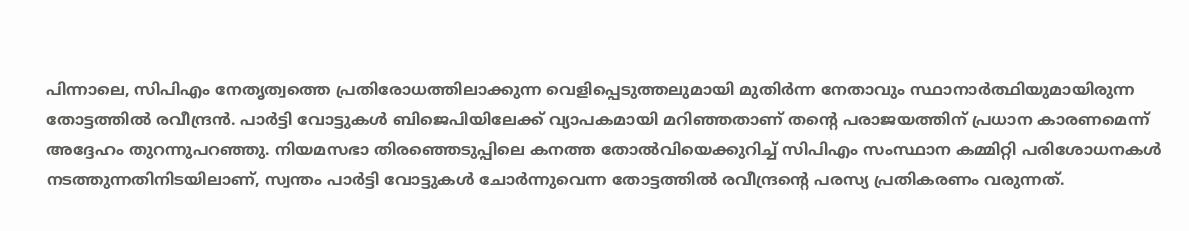പിന്നാലെ, സിപിഎം നേതൃത്വത്തെ പ്രതിരോധത്തിലാക്കുന്ന വെളിപ്പെടുത്തലുമായി മുതിര്‍ന്ന നേതാവും സ്ഥാനാര്‍ത്ഥിയുമായിരുന്ന തോട്ടത്തില്‍ രവീന്ദ്രന്‍. പാര്‍ട്ടി വോട്ടുകള്‍ ബിജെപിയിലേക്ക് വ്യാപകമായി മറിഞ്ഞതാണ് തന്റെ പരാജയത്തിന് പ്രധാന കാരണമെന്ന് അദ്ദേഹം തുറന്നുപറഞ്ഞു. നിയമസഭാ തിരഞ്ഞെടുപ്പിലെ കനത്ത തോല്‍വിയെക്കുറിച്ച് സിപിഎം സംസ്ഥാന കമ്മിറ്റി പരിശോധനകള്‍ നടത്തുന്നതിനിടയിലാണ്, സ്വന്തം പാര്‍ട്ടി വോട്ടുകള്‍ ചോര്‍ന്നുവെന്ന തോട്ടത്തില്‍ രവീന്ദ്രന്റെ പരസ്യ പ്രതികരണം വരുന്നത്.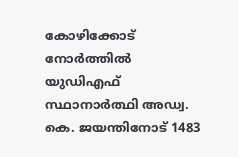കോഴിക്കോട് നോര്‍ത്തില്‍ യുഡിഎഫ് സ്ഥാനാര്‍ത്ഥി അഡ്വ. കെ. ജയന്തിനോട് 1483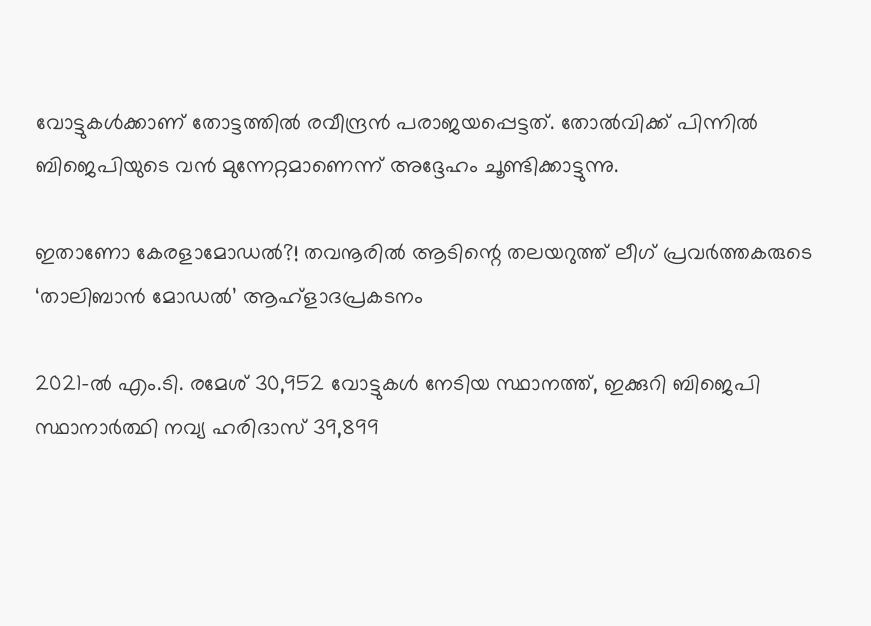വോട്ടുകള്‍ക്കാണ് തോട്ടത്തില്‍ രവീന്ദ്രന്‍ പരാജയപ്പെട്ടത്. തോല്‍വിക്ക് പിന്നില്‍ ബിജെപിയുടെ വന്‍ മുന്നേറ്റമാണെന്ന് അദ്ദേഹം ചൂണ്ടിക്കാട്ടുന്നു.

ഇതാണോ കേരളാമോഡൽ?! തവനൂരിൽ ആടിന്റെ തലയറുത്ത് ലീഗ് പ്രവർത്തകരുടെ ‘താലിബാൻ മോഡൽ’ ആഹ്ളാദപ്രകടനം

2021-ല്‍ എം.ടി. രമേശ് 30,952 വോട്ടുകള്‍ നേടിയ സ്ഥാനത്ത്, ഇക്കുറി ബിജെപി സ്ഥാനാര്‍ത്ഥി നവ്യ ഹരിദാസ് 39,899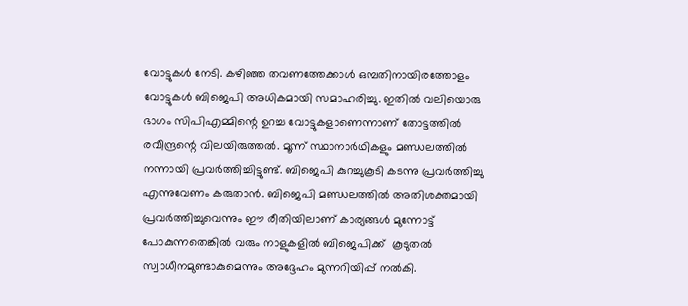വോട്ടുകള്‍ നേടി. കഴിഞ്ഞ തവണത്തേക്കാള്‍ ഒമ്പതിനായിരത്തോളം വോട്ടുകള്‍ ബിജെപി അധികമായി സമാഹരിച്ചു. ഇതില്‍ വലിയൊരു ഭാഗം സിപിഎമ്മിന്റെ ഉറച്ച വോട്ടുകളാണെന്നാണ് തോട്ടത്തില്‍ രവീന്ദ്രന്റെ വിലയിരുത്തല്‍. മൂന്ന് സ്ഥാനാര്‍ഥികളും മണ്ഡലത്തില്‍ നന്നായി പ്രവര്‍ത്തിച്ചിട്ടുണ്ട്. ബിജെപി കുറച്ചുകൂടി കടന്നു പ്രവര്‍ത്തിച്ചു എന്നുവേണം കരുതാന്‍. ബിജെപി മണ്ഡലത്തില്‍ അതിശക്തമായി പ്രവര്‍ത്തിച്ചുവെന്നും ഈ രീതിയിലാണ് കാര്യങ്ങള്‍ മുന്നോട്ട് പോകുന്നതെങ്കില്‍ വരും നാളുകളില്‍ ബിജെപിക്ക്  കൂടുതല്‍ സ്വാധീനമുണ്ടാകുമെന്നും അദ്ദേഹം മുന്നറിയിപ്പ് നല്‍കി.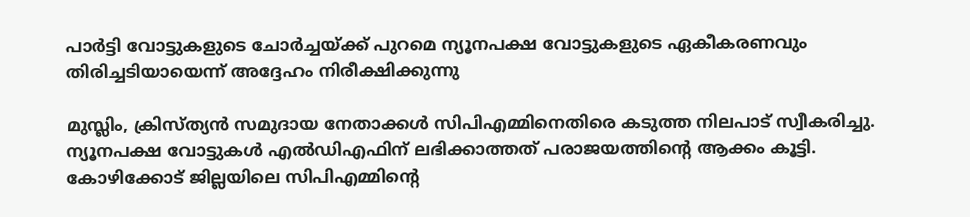പാര്‍ട്ടി വോട്ടുകളുടെ ചോര്‍ച്ചയ്ക്ക് പുറമെ ന്യൂനപക്ഷ വോട്ടുകളുടെ ഏകീകരണവും തിരിച്ചടിയായെന്ന് അദ്ദേഹം നിരീക്ഷിക്കുന്നു

മുസ്ലിം, ക്രിസ്ത്യന്‍ സമുദായ നേതാക്കള്‍ സിപിഎമ്മിനെതിരെ കടുത്ത നിലപാട് സ്വീകരിച്ചു. ന്യൂനപക്ഷ വോട്ടുകള്‍ എല്‍ഡിഎഫിന് ലഭിക്കാത്തത് പരാജയത്തിന്റെ ആക്കം കൂട്ടി. കോഴിക്കോട് ജില്ലയിലെ സിപിഎമ്മിന്റെ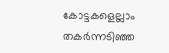കോട്ടകളെല്ലാം തകര്‍ന്നടിഞ്ഞ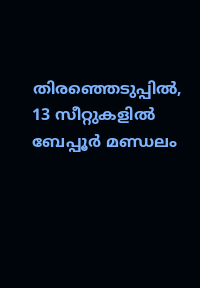തിരഞ്ഞെടുപ്പില്‍, 13 സീറ്റുകളില്‍ ബേപ്പൂര്‍ മണ്ഡലം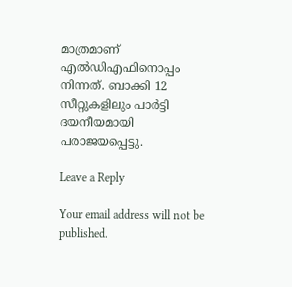മാത്രമാണ് എല്‍ഡിഎഫിനൊപ്പം നിന്നത്. ബാക്കി 12 സീറ്റുകളിലും പാര്‍ട്ടി ദയനീയമായി പരാജയപ്പെട്ടു.

Leave a Reply

Your email address will not be published.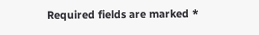Required fields are marked *